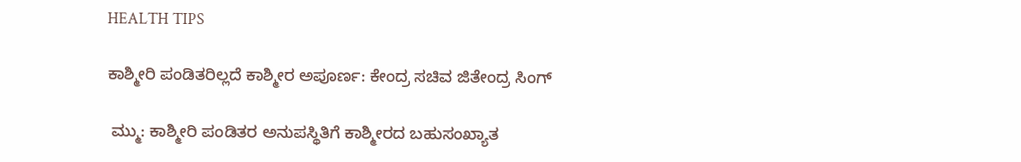HEALTH TIPS

ಕಾಶ್ಮೀರಿ ಪಂಡಿತರಿಲ್ಲದೆ ಕಾಶ್ಮೀರ ಅಪೂರ್ಣ: ಕೇಂದ್ರ ಸಚಿವ ಜಿತೇಂದ್ರ ಸಿಂಗ್‌

 ಮ್ಮು: ಕಾಶ್ಮೀರಿ ಪಂಡಿತರ ಅನುಪಸ್ಥಿತಿಗೆ ಕಾಶ್ಮೀರದ ಬಹುಸಂಖ್ಯಾತ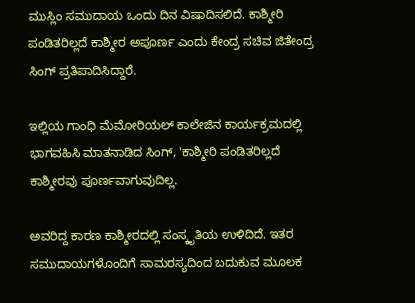ಮುಸ್ಲಿಂ ಸಮುದಾಯ ಒಂದು ದಿನ ವಿಷಾದಿಸಲಿದೆ. ಕಾಶ್ಮೀರಿ ಪಂಡಿತರಿಲ್ಲದೆ ಕಾಶ್ಮೀರ ಅಪೂರ್ಣ ಎಂದು ಕೇಂದ್ರ ಸಚಿವ ಜಿತೇಂದ್ರ ಸಿಂಗ್‌ ಪ್ರತಿಪಾದಿಸಿದ್ದಾರೆ.

ಇಲ್ಲಿಯ ಗಾಂಧಿ ಮೆಮೋರಿಯಲ್‌ ಕಾಲೇಜಿನ ಕಾರ್ಯಕ್ರಮದಲ್ಲಿ ಭಾಗವಹಿಸಿ ಮಾತನಾಡಿದ ಸಿಂಗ್‌, 'ಕಾಶ್ಮೀರಿ ಪಂಡಿತರಿಲ್ಲದೆ ಕಾಶ್ಮೀರವು ಪೂರ್ಣವಾಗುವುದಿಲ್ಲ.

ಅವರಿದ್ದ ಕಾರಣ ಕಾಶ್ಮೀರದಲ್ಲಿ ಸಂಸ್ಕೃತಿಯ ಉಳಿದಿದೆ. ಇತರ ಸಮುದಾಯಗಳೊಂದಿಗೆ ಸಾಮರಸ್ಯದಿಂದ ಬದುಕುವ ಮೂಲಕ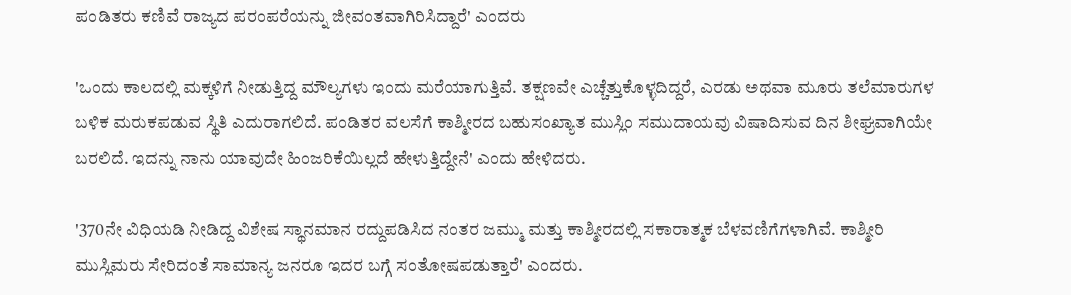ಪಂಡಿತರು ಕಣಿವೆ ರಾಜ್ಯದ ಪರಂಪರೆಯನ್ನು ಜೀವಂತವಾಗಿರಿಸಿದ್ದಾರೆ' ಎಂದರು

'ಒಂದು ಕಾಲದಲ್ಲಿ ಮಕ್ಕಳಿಗೆ ನೀಡುತ್ತಿದ್ದ ಮೌಲ್ಯಗಳು ಇಂದು ಮರೆಯಾಗುತ್ತಿವೆ. ತಕ್ಷಣವೇ ಎಚ್ಚೆತ್ತುಕೊಳ್ಳದಿದ್ದರೆ, ಎರಡು ಅಥವಾ ಮೂರು ತಲೆಮಾರುಗಳ ಬಳಿಕ ಮರುಕಪಡುವ ಸ್ಥಿತಿ ಎದುರಾಗಲಿದೆ. ಪಂಡಿತರ ವಲಸೆಗೆ ಕಾಶ್ಮೀರದ ಬಹುಸಂಖ್ಯಾತ ಮುಸ್ಲಿಂ ಸಮುದಾಯವು ವಿಷಾದಿಸುವ ದಿನ ಶೀಘ್ರವಾಗಿಯೇ ಬರಲಿದೆ. ಇದನ್ನು ನಾನು ಯಾವುದೇ ಹಿಂಜರಿಕೆಯಿಲ್ಲದೆ ಹೇಳುತ್ತಿದ್ದೇನೆ' ಎಂದು ಹೇಳಿದರು.

'370ನೇ ವಿಧಿಯಡಿ ನೀಡಿದ್ದ ವಿಶೇಷ ಸ್ಥಾನಮಾನ ರದ್ದುಪಡಿಸಿದ ನಂತರ ಜಮ್ಮು ಮತ್ತು ಕಾಶ್ಮೀರದಲ್ಲಿ ಸಕಾರಾತ್ಮಕ ಬೆಳವಣಿಗೆಗಳಾಗಿವೆ. ಕಾಶ್ಮೀರಿ ಮುಸ್ಲಿಮರು ಸೇರಿದಂತೆ ಸಾಮಾನ್ಯ ಜನರೂ ಇದರ ಬಗ್ಗೆ ಸಂತೋಷಪಡುತ್ತಾರೆ' ಎಂದರು.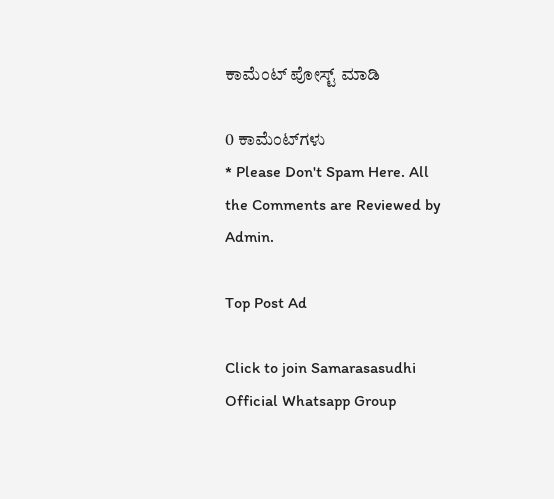ಕಾಮೆಂಟ್‌‌ ಪೋಸ್ಟ್‌ ಮಾಡಿ

0 ಕಾಮೆಂಟ್‌ಗಳು
* Please Don't Spam Here. All the Comments are Reviewed by Admin.

Top Post Ad

Click to join Samarasasudhi Official Whatsapp Group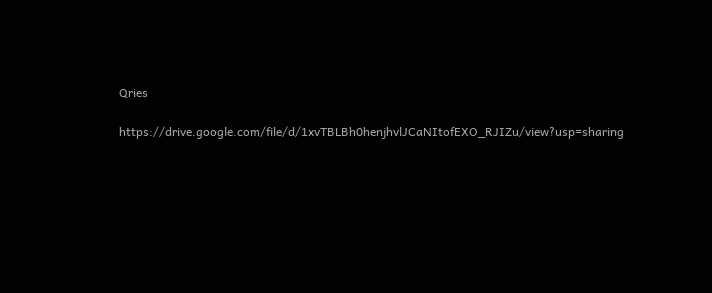Qries

https://drive.google.com/file/d/1xvTBLBh0henjhvlJCaNItofEXO_RJIZu/view?usp=sharing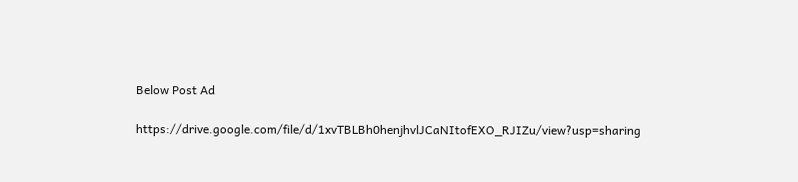Below Post Ad

https://drive.google.com/file/d/1xvTBLBh0henjhvlJCaNItofEXO_RJIZu/view?usp=sharing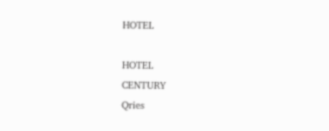HOTEL

HOTEL
CENTURY
Qries